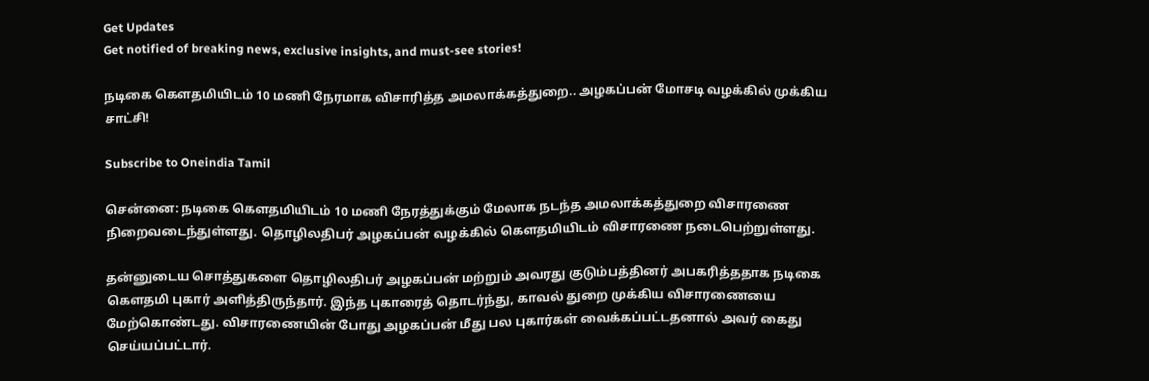Get Updates
Get notified of breaking news, exclusive insights, and must-see stories!

நடிகை கௌதமியிடம் 10 மணி நேரமாக விசாரித்த அமலாக்கத்துறை.. அழகப்பன் மோசடி வழக்கில் முக்கிய சாட்சி!

Subscribe to Oneindia Tamil

சென்னை: நடிகை கௌதமியிடம் 10 மணி நேரத்துக்கும் மேலாக நடந்த அமலாக்கத்துறை விசாரணை நிறைவடைந்துள்ளது. தொழிலதிபர் அழகப்பன் வழக்கில் கௌதமியிடம் விசாரணை நடைபெற்றுள்ளது.

தன்னுடைய சொத்துகளை தொழிலதிபர் அழகப்பன் மற்றும் அவரது குடும்பத்தினர் அபகரித்ததாக நடிகை கௌதமி புகார் அளித்திருந்தார். இந்த புகாரைத் தொடர்ந்து, காவல் துறை முக்கிய விசாரணையை மேற்கொண்டது. விசாரணையின் போது அழகப்பன் மீது பல புகார்கள் வைக்கப்பட்டதனால் அவர் கைது செய்யப்பட்டார்.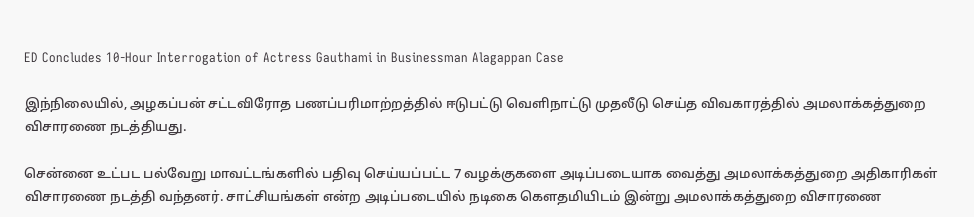ED Concludes 10-Hour Interrogation of Actress Gauthami in Businessman Alagappan Case

இந்நிலையில், அழகப்பன் சட்டவிரோத பணப்பரிமாற்றத்தில் ஈடுபட்டு வெளிநாட்டு முதலீடு செய்த விவகாரத்தில் அமலாக்கத்துறை விசாரணை நடத்தியது.

சென்னை உட்பட பல்வேறு மாவட்டங்களில் பதிவு செய்யப்பட்ட 7 வழக்குகளை அடிப்படையாக வைத்து அமலாக்கத்துறை அதிகாரிகள் விசாரணை நடத்தி வந்தனர். சாட்சியங்கள் என்ற அடிப்படையில் நடிகை கௌதமியிடம் இன்று அமலாக்கத்துறை விசாரணை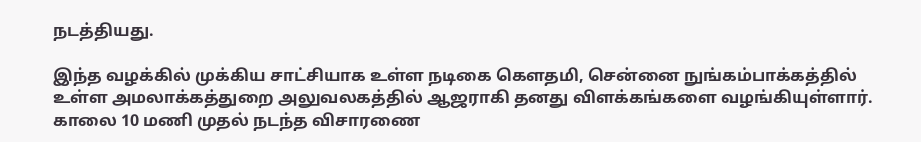நடத்தியது.

இந்த வழக்கில் முக்கிய சாட்சியாக உள்ள நடிகை கௌதமி, சென்னை நுங்கம்பாக்கத்தில் உள்ள அமலாக்கத்துறை அலுவலகத்தில் ஆஜராகி தனது விளக்கங்களை வழங்கியுள்ளார். காலை 10 மணி முதல் நடந்த விசாரணை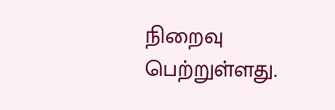நிறைவு பெற்றுள்ளது.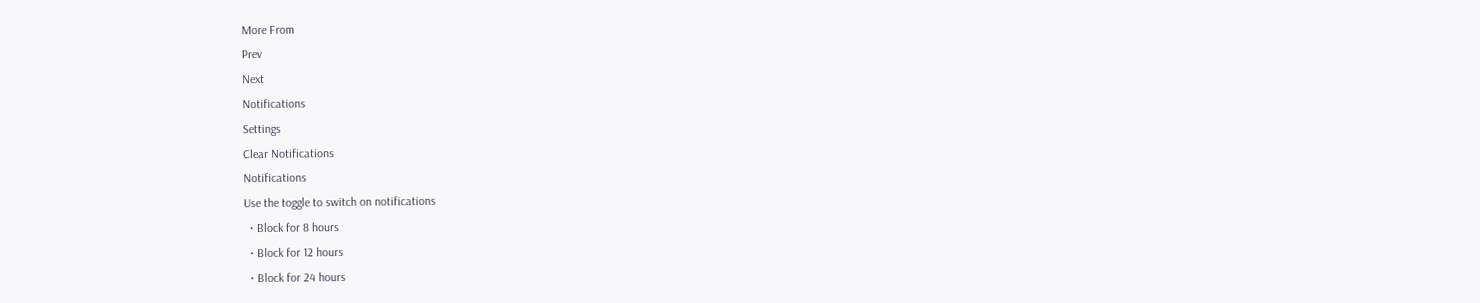More From
Prev
Next
Notifications
Settings
Clear Notifications
Notifications
Use the toggle to switch on notifications
  • Block for 8 hours
  • Block for 12 hours
  • Block for 24 hours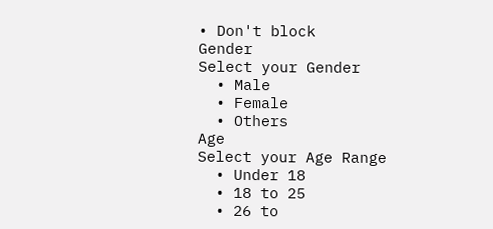• Don't block
Gender
Select your Gender
  • Male
  • Female
  • Others
Age
Select your Age Range
  • Under 18
  • 18 to 25
  • 26 to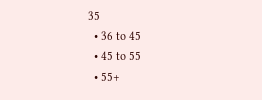35
  • 36 to 45
  • 45 to 55
  • 55+